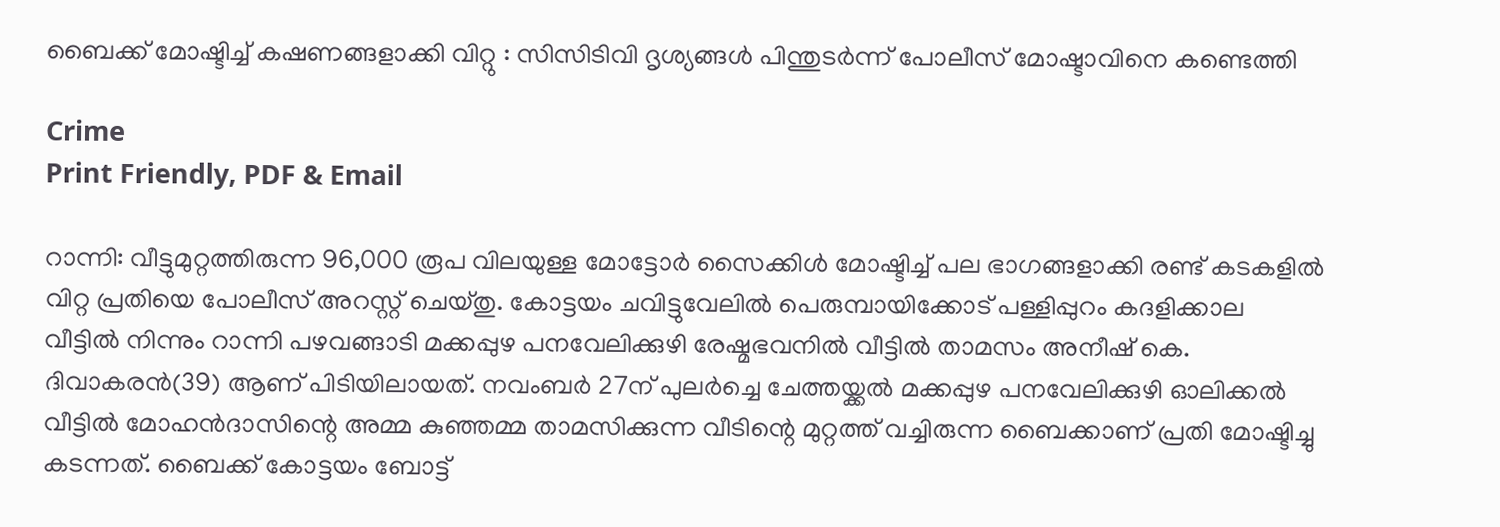ബൈക്ക് മോഷ്ടിച്ച് കഷണങ്ങളാക്കി വിറ്റു : സിസിടിവി ദൃശ്യങ്ങൾ പിന്തുടർന്ന് പോലീസ് മോഷ്ടാവിനെ കണ്ടെത്തി

Crime
Print Friendly, PDF & Email

റാന്നി: വീട്ടുമുറ്റത്തിരുന്ന 96,000 രൂപ വിലയുള്ള മോട്ടോര്‍ സൈക്കിള്‍ മോഷ്ടിച്ച് പല ഭാഗങ്ങളാക്കി രണ്ട് കടകളില്‍ വിറ്റ പ്രതിയെ പോലീസ് അറസ്റ്റ് ചെയ്തു. കോട്ടയം ചവിട്ടുവേലില്‍ പെരുമ്പായിക്കോട് പള്ളിപ്പുറം കദളിക്കാല വീട്ടില്‍ നിന്നും റാന്നി പഴവങ്ങാടി മക്കപ്പുഴ പനവേലിക്കുഴി രേഷ്മഭവനില്‍ വീട്ടില്‍ താമസം അനീഷ് കെ. ദിവാകരന്‍(39) ആണ് പിടിയിലായത്. നവംബര്‍ 27ന് പുലര്‍ച്ചെ ചേത്തയ്ക്കല്‍ മക്കപ്പുഴ പനവേലിക്കുഴി ഓലിക്കല്‍ വീട്ടില്‍ മോഹന്‍ദാസിന്റെ അമ്മ കുഞ്ഞമ്മ താമസിക്കുന്ന വീടിന്റെ മുറ്റത്ത് വച്ചിരുന്ന ബൈക്കാണ് പ്രതി മോഷ്ടിച്ചു കടന്നത്. ബൈക്ക് കോട്ടയം ബോട്ട്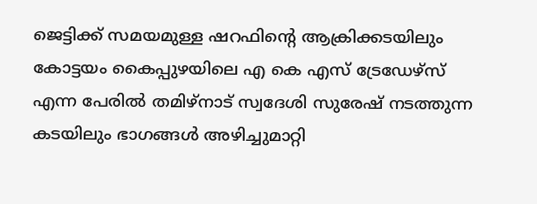ജെട്ടിക്ക് സമയമുള്ള ഷറഫിന്റെ ആക്രിക്കടയിലും കോട്ടയം കൈപ്പുഴയിലെ എ കെ എസ് ട്രേഡേഴ്‌സ് എന്ന പേരില്‍ തമിഴ്‌നാട് സ്വദേശി സുരേഷ് നടത്തുന്ന കടയിലും ഭാഗങ്ങള്‍ അഴിച്ചുമാറ്റി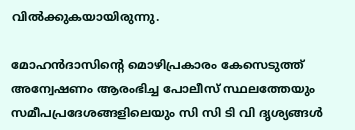വില്‍ക്കുകയായിരുന്നു.

മോഹന്‍ദാസിന്റെ മൊഴിപ്രകാരം കേസെടുത്ത് അന്വേഷണം ആരംഭിച്ച പോലീസ് സ്ഥലത്തേയും സമീപപ്രദേശങ്ങളിലെയും സി സി ടി വി ദൃശ്യങ്ങള്‍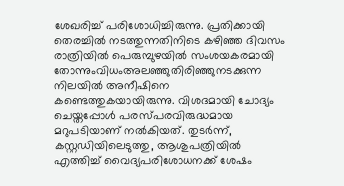ശേഖരിച്ച് പരിശോധിച്ചിരുന്നു. പ്രതിക്കായി തെരച്ചില്‍ നടത്തുന്നതിനിടെ കഴിഞ്ഞ ദിവസം രാത്രിയില്‍ പെരുമ്പുഴയില്‍ സംശയകരമായി തോന്നുംവിധംഅലഞ്ഞുതിരിഞ്ഞുനടക്കുന്ന നിലയില്‍ അനീഷിനെ കണ്ടെത്തുകയായിരുന്നു. വിശദമായി ചോദ്യം ചെയ്തപ്പോള്‍ പരസ്പരവിരുദ്ധമായ മറുപടിയാണ് നല്‍കിയത്. തുടര്‍ന്ന്, കസ്റ്റഡിയിലെടുത്തു, ആശുപത്രിയില്‍ എത്തിച്ച് വൈദ്യപരിശോധനക്ക് ശേഷം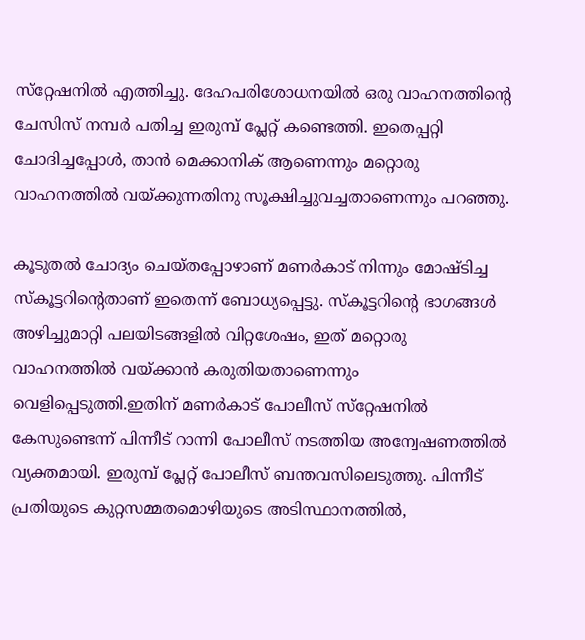സ്‌റ്റേഷനില്‍ എത്തിച്ചു. ദേഹപരിശോധനയില്‍ ഒരു വാഹനത്തിന്റെ ചേസിസ് നമ്പര്‍ പതിച്ച ഇരുമ്പ് പ്ലേറ്റ് കണ്ടെത്തി. ഇതെപ്പറ്റി ചോദിച്ചപ്പോള്‍, താന്‍ മെക്കാനിക് ആണെന്നും മറ്റൊരു വാഹനത്തില്‍ വയ്ക്കുന്നതിനു സൂക്ഷിച്ചുവച്ചതാണെന്നും പറഞ്ഞു.

കൂടുതല്‍ ചോദ്യം ചെയ്തപ്പോഴാണ് മണര്‍കാട് നിന്നും മോഷ്ടിച്ച സ്‌കൂട്ടറിന്റെതാണ് ഇതെന്ന് ബോധ്യപ്പെട്ടു. സ്‌കൂട്ടറിന്റെ ഭാഗങ്ങള്‍ അഴിച്ചുമാറ്റി പലയിടങ്ങളില്‍ വിറ്റശേഷം, ഇത് മറ്റൊരു വാഹനത്തില്‍ വയ്ക്കാന്‍ കരുതിയതാണെന്നും വെളിപ്പെടുത്തി.ഇതിന് മണര്‍കാട് പോലീസ് സ്‌റ്റേഷനില്‍ കേസുണ്ടെന്ന് പിന്നീട് റാന്നി പോലീസ് നടത്തിയ അന്വേഷണത്തില്‍ വ്യക്തമായി. ഇരുമ്പ് പ്ലേറ്റ് പോലീസ് ബന്തവസിലെടുത്തു. പിന്നീട് പ്രതിയുടെ കുറ്റസമ്മതമൊഴിയുടെ അടിസ്ഥാനത്തില്‍,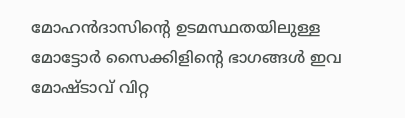മോഹന്‍ദാസിന്റെ ഉടമസ്ഥതയിലുള്ള മോട്ടോര്‍ സൈക്കിളിന്റെ ഭാഗങ്ങള്‍ ഇവ മോഷ്ടാവ് വിറ്റ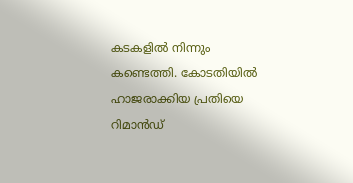കടകളില്‍ നിന്നും കണ്ടെത്തി. കോടതിയില്‍ ഹാജരാക്കിയ പ്രതിയെ റിമാന്‍ഡ്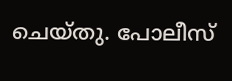ചെയ്തു. പോലീസ്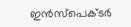ഇന്‍സ്‌പെക്ടര്‍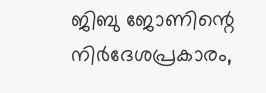ജിബു ജോണിന്റെ നിര്‍ദേശപ്രകാരം,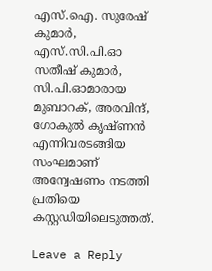എസ്.ഐ. സുരേഷ് കുമാര്‍, എസ്.സി.പി.ഓ സതീഷ് കുമാര്‍, സി.പി.ഓമാരായ മുബാറക്, അരവിന്ദ്, ഗോകുല്‍ കൃഷ്ണന്‍ എന്നിവരടങ്ങിയ സംഘമാണ് അന്വേഷണം നടത്തി പ്രതിയെ കസ്റ്റഡിയിലെടുത്തത്.

Leave a Reply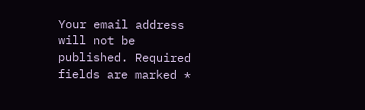Your email address will not be published. Required fields are marked *